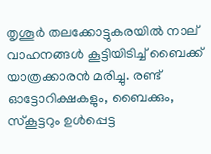തൃശൂര്‍ തലക്കോട്ടുകരയില്‍ നാല് വാഹനങ്ങള്‍ കൂട്ടിയിടിച്ച് ബൈക്ക് യാത്രക്കാരന്‍ മരിച്ചു. രണ്ട് ഓട്ടോറിക്ഷകളും, ബൈക്കും, സ്‌കൂട്ടറും ഉള്‍പ്പെട്ട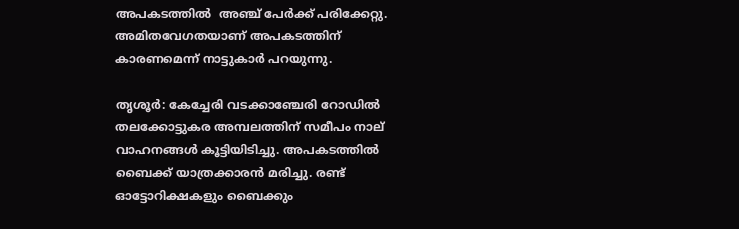അപകടത്തില്‍  അഞ്ച് പേര്‍ക്ക് പരിക്കേറ്റു. അമിതവേഗതയാണ് അപകടത്തിന് കാരണമെന്ന് നാട്ടുകാര്‍ പറയുന്നു.

തൃശൂര്‍: കേച്ചേരി വടക്കാഞ്ചേരി റോഡില്‍ തലക്കോട്ടുകര അമ്പലത്തിന് സമീപം നാല് വാഹനങ്ങള്‍ കൂട്ടിയിടിച്ചു. അപകടത്തില്‍ ബൈക്ക് യാത്രക്കാരന്‍ മരിച്ചു. രണ്ട് ഓട്ടോറിക്ഷകളും ബൈക്കും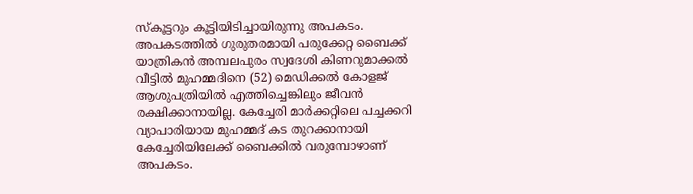സ്‌കൂട്ടറും കൂട്ടിയിടിച്ചായിരുന്നു അപകടം. അപകടത്തില്‍ ഗുരുതരമായി പരുക്കേറ്റ ബൈക്ക് യാത്രികന്‍ അമ്പലപുരം സ്വദേശി കിണറുമാക്കല്‍ വീട്ടില്‍ മുഹമ്മദിനെ (52) മെഡിക്കല്‍ കോളജ് ആശുപത്രിയില്‍ എത്തിച്ചെങ്കിലും ജീവന്‍ രക്ഷിക്കാനായില്ല. കേച്ചേരി മാര്‍ക്കറ്റിലെ പച്ചക്കറി വ്യാപാരിയായ മുഹമ്മദ് കട തുറക്കാനായി കേച്ചേരിയിലേക്ക് ബൈക്കില്‍ വരുമ്പോഴാണ് അപകടം.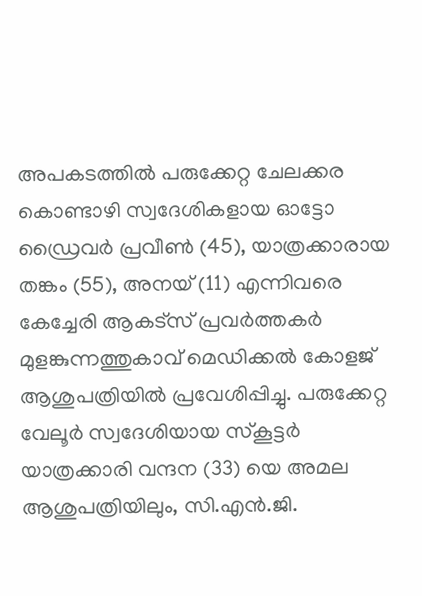അപകടത്തില്‍ പരുക്കേറ്റ ചേലക്കര കൊണ്ടാഴി സ്വദേശികളായ ഓട്ടോ ഡ്രൈവര്‍ പ്രവീണ്‍ (45), യാത്രക്കാരായ തങ്കം (55), അനയ് (11) എന്നിവരെ കേച്ചേരി ആകട്‌സ് പ്രവര്‍ത്തകര്‍ മുളങ്കുന്നത്തുകാവ് മെഡിക്കല്‍ കോളജ് ആശുപത്രിയില്‍ പ്രവേശിപ്പിച്ചു. പരുക്കേറ്റ വേലൂര്‍ സ്വദേശിയായ സ്‌കൂട്ടര്‍ യാത്രക്കാരി വന്ദന (33) യെ അമല ആശുപത്രിയിലും, സി.എന്‍.ജി.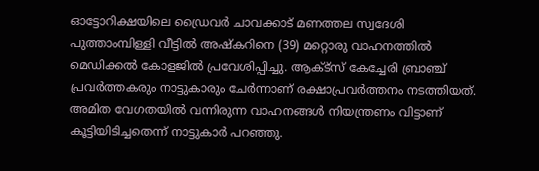ഓട്ടോറിക്ഷയിലെ ഡ്രൈവര്‍ ചാവക്കാട് മണത്തല സ്വദേശി പുത്താംമ്പിള്ളി വീട്ടില്‍ അഷ്‌കറിനെ (39) മറ്റൊരു വാഹനത്തില്‍ മെഡിക്കല്‍ കോളജില്‍ പ്രവേശിപ്പിച്ചു. ആക്ട്‌സ് കേച്ചേരി ബ്രാഞ്ച് പ്രവര്‍ത്തകരും നാട്ടുകാരും ചേര്‍ന്നാണ് രക്ഷാപ്രവര്‍ത്തനം നടത്തിയത്. അമിത വേഗതയില്‍ വന്നിരുന്ന വാഹനങ്ങള്‍ നിയന്ത്രണം വിട്ടാണ് കൂട്ടിയിടിച്ചതെന്ന് നാട്ടുകാര്‍ പറഞ്ഞു.